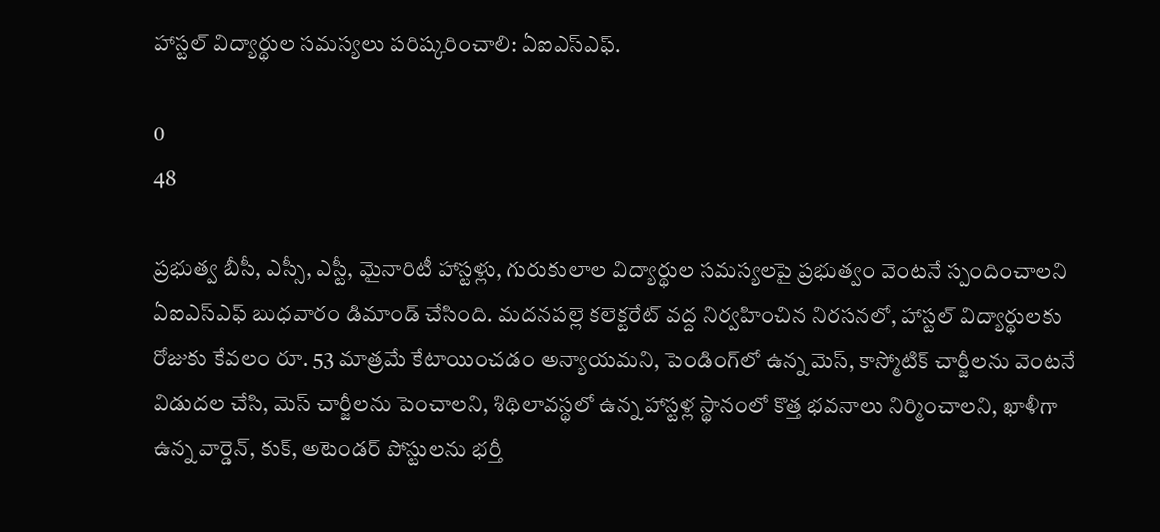హాస్టల్ విద్యార్థుల సమస్యలు పరిష్కరించాలి: ఏఐఎస్ఎఫ్.

0
48

ప్రభుత్వ బీసీ, ఎస్సీ, ఎస్టీ, మైనారిటీ హాస్టళ్లు, గురుకులాల విద్యార్థుల సమస్యలపై ప్రభుత్వం వెంటనే స్పందించాలని ఏఐఎస్ఎఫ్ బుధవారం డిమాండ్ చేసింది. మదనపల్లె కలెక్టరేట్ వద్ద నిర్వహించిన నిరసనలో, హాస్టల్ విద్యార్థులకు రోజుకు కేవలం రూ. 53 మాత్రమే కేటాయించడం అన్యాయమని, పెండింగ్‌లో ఉన్న మెస్, కాస్మోటిక్ చార్జీలను వెంటనే విడుదల చేసి, మెస్ చార్జీలను పెంచాలని, శిథిలావస్థలో ఉన్న హాస్టళ్ల స్థానంలో కొత్త భవనాలు నిర్మించాలని, ఖాళీగా ఉన్న వార్డెన్, కుక్, అటెండర్ పోస్టులను భర్తీ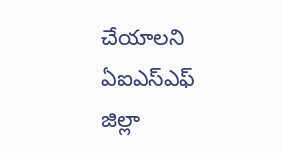చేయాలని ఏఐఎస్ఎఫ్ జిల్లా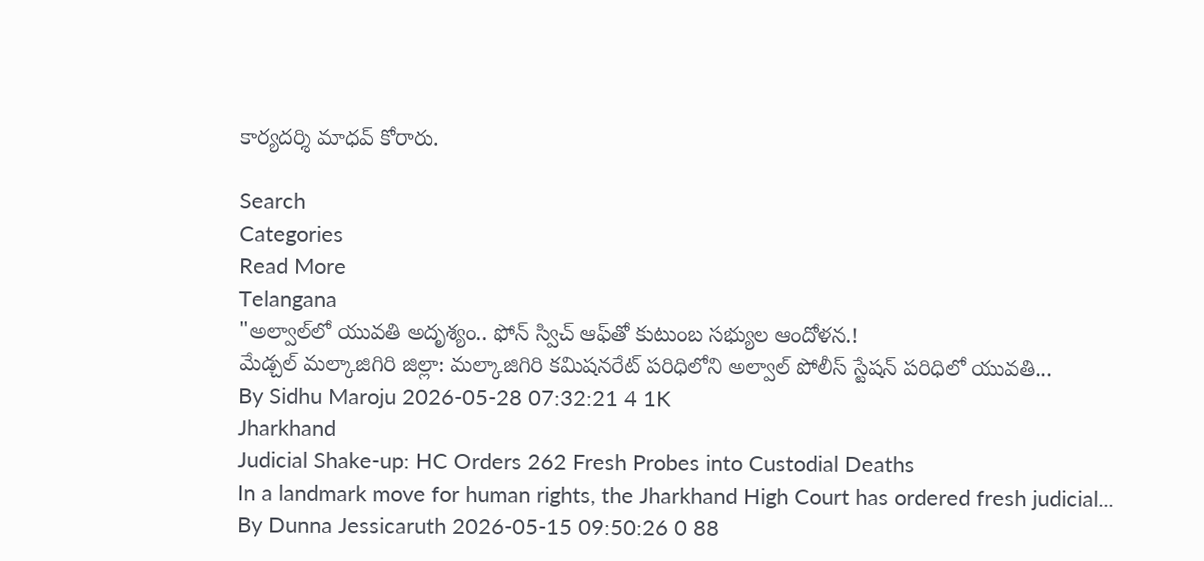కార్యదర్శి మాధవ్ కోరారు.

Search
Categories
Read More
Telangana
"అల్వాల్‌లో యువతి అదృశ్యం.. ఫోన్ స్విచ్ ఆఫ్‌తో కుటుంబ సభ్యుల ఆందోళన.!
మేడ్చల్ మల్కాజిగిరి జిల్లా: మల్కాజిగిరి కమిషనరేట్ పరిధిలోని అల్వాల్ పోలీస్ స్టేషన్ పరిధిలో యువతి...
By Sidhu Maroju 2026-05-28 07:32:21 4 1K
Jharkhand
Judicial Shake-up: HC Orders 262 Fresh Probes into Custodial Deaths
In a landmark move for human rights, the Jharkhand High Court has ordered fresh judicial...
By Dunna Jessicaruth 2026-05-15 09:50:26 0 88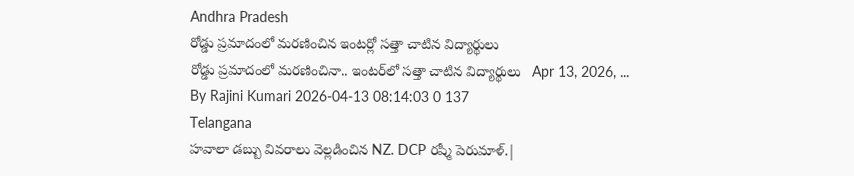Andhra Pradesh
రోడ్డు ప్రమాదంలో మరణించిన ఇంటర్లో సత్తా చాటిన విద్యార్థులు
రోడ్డు ప్రమాదంలో మరణించినా.. ఇంటర్‌లో సత్తా చాటిన విద్యార్థులు   Apr 13, 2026, ...
By Rajini Kumari 2026-04-13 08:14:03 0 137
Telangana
హవాలా డబ్బు వివరాలు వెల్లడించిన NZ. DCP రష్మీ పెరుమాళ్.|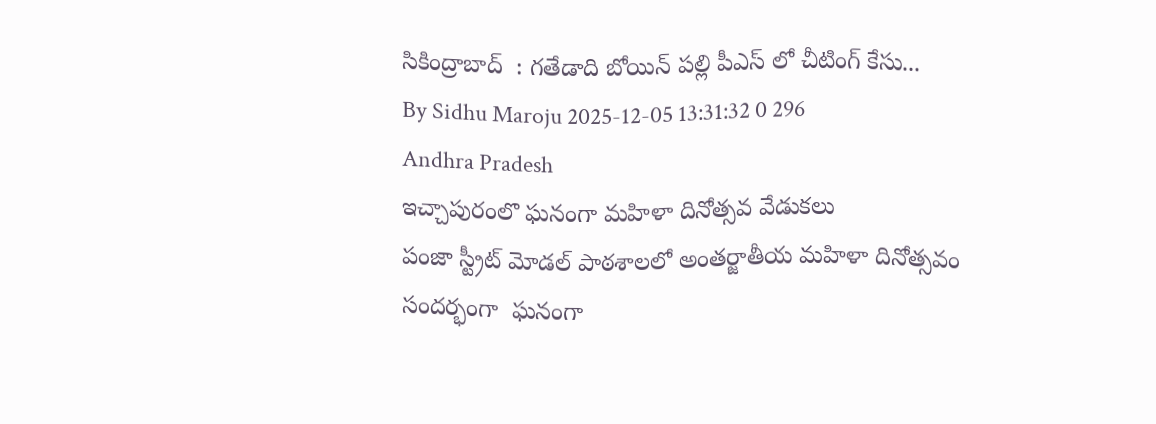సికింద్రాబాద్  : గతేడాది బోయిన్ పల్లి పీఎస్ లో చీటింగ్ కేసు...
By Sidhu Maroju 2025-12-05 13:31:32 0 296
Andhra Pradesh
ఇచ్చాపురంలొ ఘనంగా మహిళా దినోత్సవ వేడుకలు
పంజా స్ట్రీట్ మోడల్ పాఠశాలలో అంతర్జాతీయ మహిళా దినోత్సవం సందర్భంగా  ఘనంగా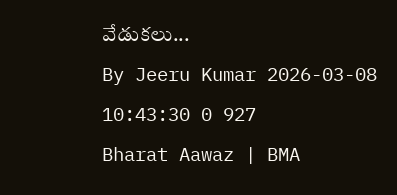వేడుకలు...
By Jeeru Kumar 2026-03-08 10:43:30 0 927
Bharat Aawaz | BMA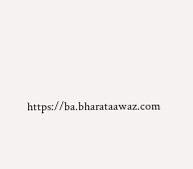https://ba.bharataawaz.com